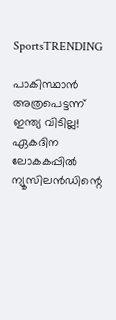SportsTRENDING

പാകിസ്ഥാന്‍ അത്രപെട്ടന്ന് ഇന്ത്യ വിടില്ല! ഏകദിന ലോകകപ്പില്‍ ന്യൂസിലന്‍ഡിന്റെ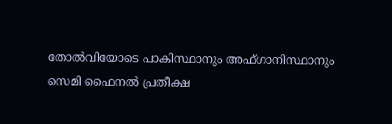തോല്‍വിയോടെ പാകിസ്ഥാനും അഫ്ഗാനിസ്ഥാനും സെമി ഫൈനല്‍ പ്രതീക്ഷ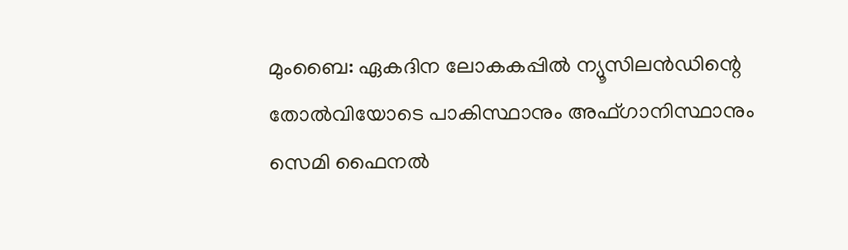മുംബൈ: ഏകദിന ലോകകപ്പില്‍ ന്യൂസിലന്‍ഡിന്റെ തോല്‍വിയോടെ പാകിസ്ഥാനും അഫ്ഗാനിസ്ഥാനും സെമി ഫൈനല്‍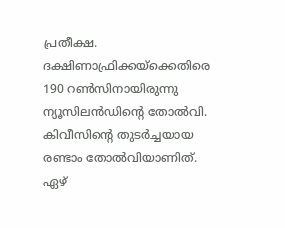പ്രതീക്ഷ. ദക്ഷിണാഫ്രിക്കയ്‌ക്കെതിരെ 190 റണ്‍സിനായിരുന്നു ന്യൂസിലന്‍ഡിന്റെ തോല്‍വി. കിവീസിന്റെ തുടര്‍ച്ചയായ രണ്ടാം തോല്‍വിയാണിത്. ഏഴ്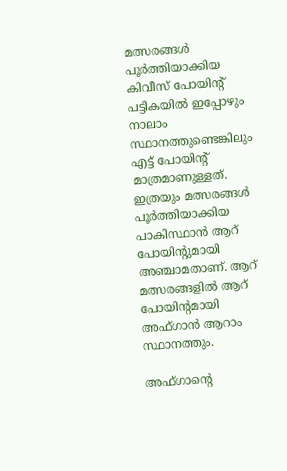മത്സരങ്ങള്‍ പൂര്‍ത്തിയാക്കിയ കിവീസ് പോയിന്റ് പട്ടികയില്‍ ഇപ്പോഴും നാലാം സ്ഥാനത്തുണ്ടെങ്കിലും എട്ട് പോയിന്റ് മാത്രമാണുള്ളത്. ഇത്രയും മത്സരങ്ങള്‍ പൂര്‍ത്തിയാക്കിയ പാകിസ്ഥാന്‍ ആറ് പോയിന്റുമായി അഞ്ചാമതാണ്. ആറ് മത്സരങ്ങളില്‍ ആറ് പോയിന്റമായി അഫ്ഗാന്‍ ആറാം സ്ഥാനത്തും.

അഫ്ഗാന്റെ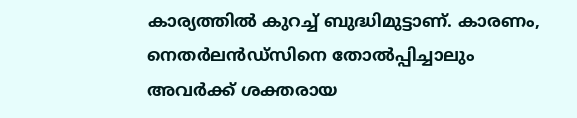കാര്യത്തില്‍ കുറച്ച് ബുദ്ധിമുട്ടാണ്. കാരണം, നെതര്‍ലന്‍ഡ്‌സിനെ തോല്‍പ്പിച്ചാലും അവര്‍ക്ക് ശക്തരായ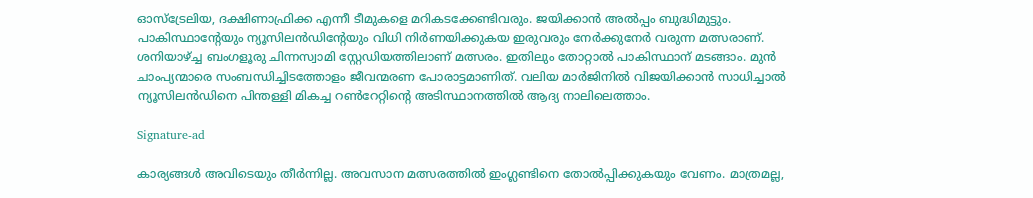ഓസ്‌ട്രേലിയ, ദക്ഷിണാഫ്രിക്ക എന്നീ ടീമുകളെ മറികടക്കേണ്ടിവരും. ജയിക്കാന്‍ അല്‍പ്പം ബുദ്ധിമുട്ടും. പാകിസ്ഥാന്റേയും ന്യൂസിലന്‍ഡിന്റേയും വിധി നിര്‍ണയിക്കുകയ ഇരുവരും നേര്‍ക്കുനേര്‍ വരുന്ന മത്സരാണ്. ശനിയാഴ്ച്ച ബംഗളൂരു ചിന്നസ്വാമി സ്റ്റേഡിയത്തിലാണ് മത്സരം. ഇതിലും തോറ്റാല്‍ പാകിസ്ഥാന് മടങ്ങാം. മുന്‍ ചാംപ്യന്മാരെ സംബന്ധിച്ചിടത്തോളം ജീവന്മരണ പോരാട്ടമാണിത്. വലിയ മാര്‍ജിനില്‍ വിജയിക്കാന്‍ സാധിച്ചാല്‍ ന്യൂസിലന്‍ഡിനെ പിന്തള്ളി മികച്ച റണ്‍റേറ്റിന്റെ അടിസ്ഥാനത്തില്‍ ആദ്യ നാലിലെത്താം.

Signature-ad

കാര്യങ്ങള്‍ അവിടെയും തീര്‍ന്നില്ല. അവസാന മത്സരത്തില്‍ ഇംഗ്ലണ്ടിനെ തോല്‍പ്പിക്കുകയും വേണം. മാത്രമല്ല,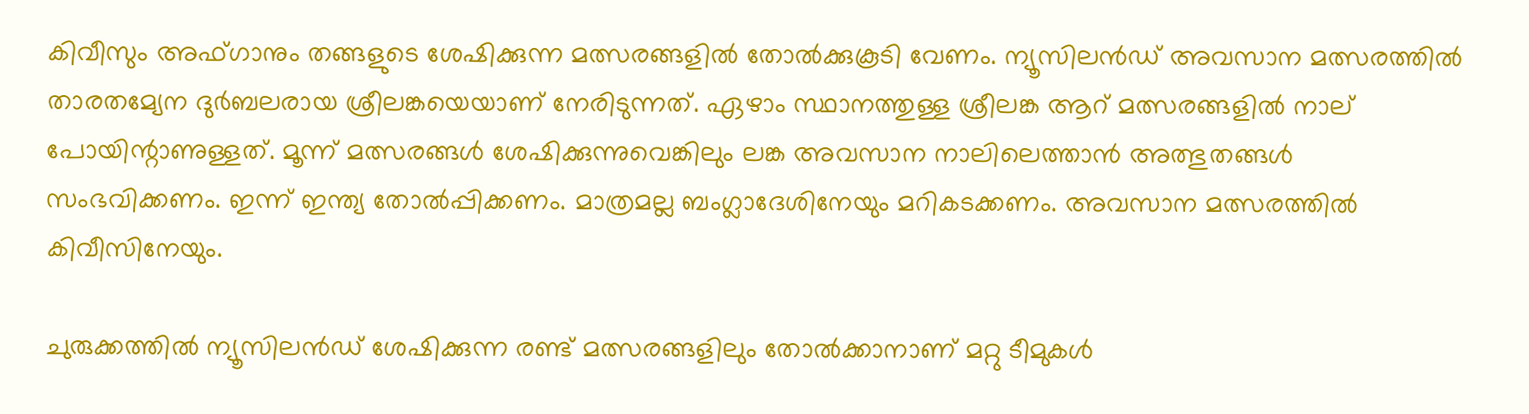കിവീസും അഫ്ഗാനും തങ്ങളുടെ ശേഷിക്കുന്ന മത്സരങ്ങളില്‍ തോല്‍ക്കുകൂടി വേണം. ന്യൂസിലന്‍ഡ് അവസാന മത്സരത്തില്‍ താരതമ്യേന ദുര്‍ബലരായ ശ്രീലങ്കയെയാണ് നേരിടുന്നത്. ഏഴാം സ്ഥാനത്തുള്ള ശ്രീലങ്ക ആറ് മത്സരങ്ങളില്‍ നാല് പോയിന്റാണുള്ളത്. മൂന്ന് മത്സരങ്ങള്‍ ശേഷിക്കുന്നുവെങ്കിലും ലങ്ക അവസാന നാലിലെത്താന്‍ അത്ഭുതങ്ങള്‍ സംഭവിക്കണം. ഇന്ന് ഇന്ത്യ തോല്‍പ്പിക്കണം. മാത്രമല്ല ബംഗ്ലാദേശിനേയും മറികടക്കണം. അവസാന മത്സരത്തില്‍ കിവീസിനേയും.

ചുരുക്കത്തില്‍ ന്യൂസിലന്‍ഡ് ശേഷിക്കുന്ന രണ്ട് മത്സരങ്ങളിലും തോല്‍ക്കാനാണ് മറ്റു ടീമുകള്‍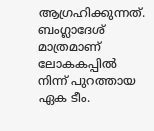ആഗ്രഹിക്കുന്നത്. ബംഗ്ലാദേശ് മാത്രമാണ് ലോകകപ്പില്‍ നിന്ന് പുറത്തായ ഏക ടീം.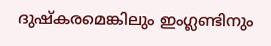ദുഷ്‌കരമെങ്കിലും ഇംഗ്ലണ്ടിനും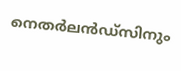നെതര്‍ലന്‍ഡ്‌സിനും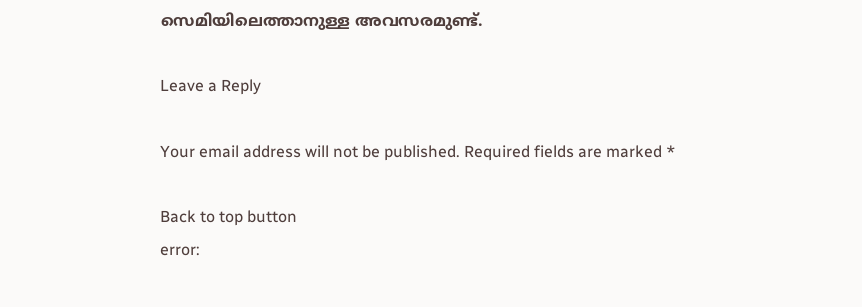സെമിയിലെത്താനുള്ള അവസരമുണ്ട്.

Leave a Reply

Your email address will not be published. Required fields are marked *

Back to top button
error: